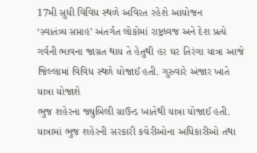17મી સુધી વિવિધ સ્થળે અવિરત રહેશે આયોજન
‘સ્વાતંત્ર્ય સપ્તાહ’ અંતર્ગત લોકોમાં રાષ્ટ્રધ્વજ અને દેશ પ્રત્યે ગર્વની ભાવના જાગ્રત થાય તે હેતુથી હર ઘર તિરંગા યાત્રા આજે જિલ્લામાં વિવિધ સ્થળે યોજાઈ હતી. ગુરુવારે અંજાર ખાતે યાત્રા યોજાશે
ભુજ શહેરના જ્યુબિલી ગ્રાઉન્ડ ખાતેથી યાત્રા યોજાઈ હતી. યાત્રામાં ભુજ શહેરની સરકારી કચેરીઓના અધિકારીઓ તથા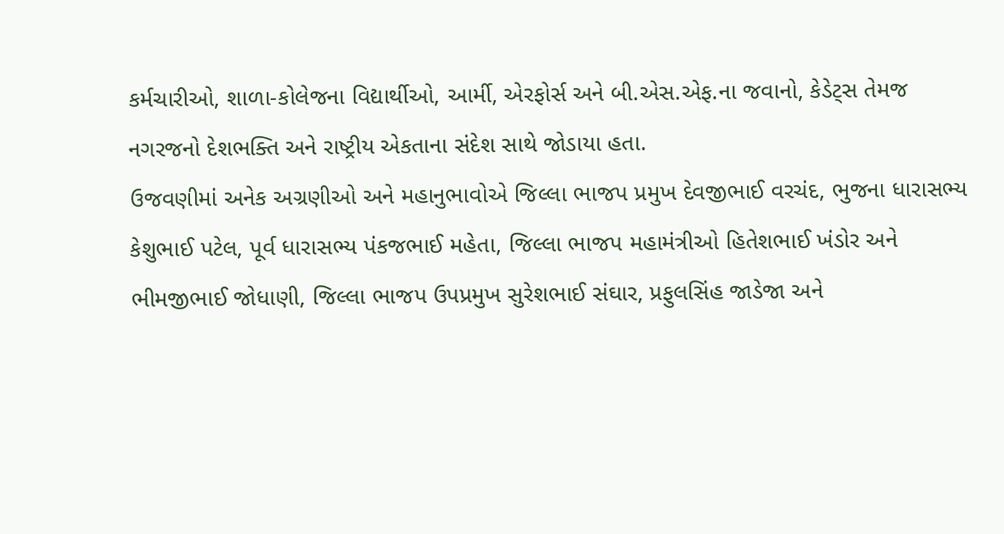કર્મચારીઓ, શાળા-કોલેજના વિદ્યાર્થીઓ, આર્મી, એરફોર્સ અને બી.એસ.એફ.ના જવાનો, કેડેટ્સ તેમજ નગરજનો દેશભક્તિ અને રાષ્ટ્રીય એકતાના સંદેશ સાથે જોડાયા હતા.
ઉજવણીમાં અનેક અગ્રણીઓ અને મહાનુભાવોએ જિલ્લા ભાજપ પ્રમુખ દેવજીભાઈ વરચંદ, ભુજના ધારાસભ્ય કેશુભાઈ પટેલ, પૂર્વ ધારાસભ્ય પંકજભાઈ મહેતા, જિલ્લા ભાજપ મહામંત્રીઓ હિતેશભાઈ ખંડોર અને ભીમજીભાઈ જોધાણી, જિલ્લા ભાજપ ઉપપ્રમુખ સુરેશભાઈ સંઘાર, પ્રફુલસિંહ જાડેજા અને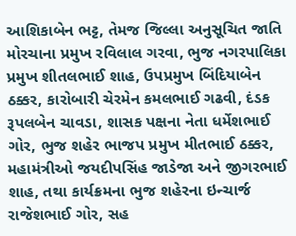આશિકાબેન ભટ્ટ, તેમજ જિલ્લા અનુસૂચિત જાતિ મોરચાના પ્રમુખ રવિલાલ ગરવા, ભુજ નગરપાલિકા પ્રમુખ શીતલભાઈ શાહ, ઉપપ્રમુખ બિંદિયાબેન ઠક્કર, કારોબારી ચેરમેન કમલભાઈ ગઢવી, દંડક રૂપલબેન ચાવડા, શાસક પક્ષના નેતા ધર્મેશભાઈ ગોર, ભુજ શહેર ભાજપ પ્રમુખ મીતભાઈ ઠક્કર, મહામંત્રીઓ જયદીપસિંહ જાડેજા અને જીગરભાઈ શાહ, તથા કાર્યક્રમના ભુજ શહેરના ઇન્ચાર્જ રાજેશભાઈ ગોર, સહ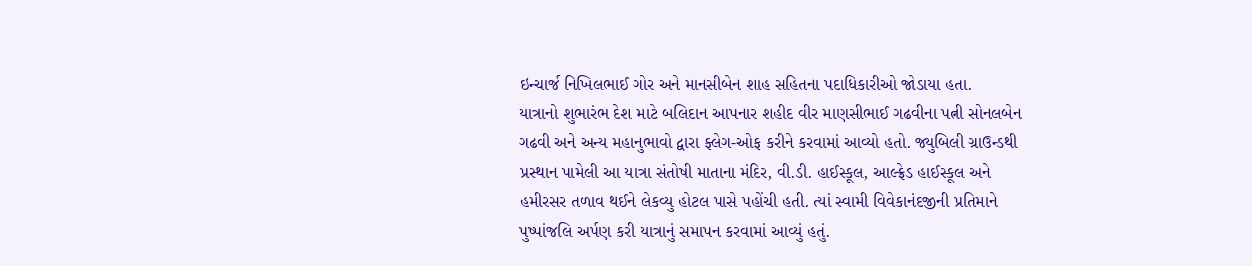ઇન્ચાર્જ નિખિલભાઈ ગોર અને માનસીબેન શાહ સહિતના પદાધિકારીઓ જોડાયા હતા.
યાત્રાનો શુભારંભ દેશ માટે બલિદાન આપનાર શહીદ વીર માણસીભાઈ ગઢવીના પત્ની સોનલબેન ગઢવી અને અન્ય મહાનુભાવો દ્વારા ફ્લેગ-ઓફ કરીને કરવામાં આવ્યો હતો. જ્યુબિલી ગ્રાઉન્ડથી પ્રસ્થાન પામેલી આ યાત્રા સંતોષી માતાના મંદિર, વી.ડી. હાઈસ્કૂલ, આલ્ફ્રેડ હાઈસ્કૂલ અને હમીરસર તળાવ થઈને લેકવ્યુ હોટલ પાસે પહોંચી હતી. ત્યાં સ્વામી વિવેકાનંદજીની પ્રતિમાને પુષ્પાંજલિ અર્પણ કરી યાત્રાનું સમાપન કરવામાં આવ્યું હતું.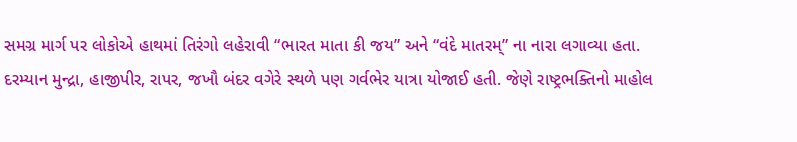સમગ્ર માર્ગ પર લોકોએ હાથમાં તિરંગો લહેરાવી “ભારત માતા કી જય” અને “વંદે માતરમ્” ના નારા લગાવ્યા હતા.
દરમ્યાન મુન્દ્રા, હાજીપીર, રાપર, જખૌ બંદર વગેરે સ્થળે પણ ગર્વભેર યાત્રા યોજાઈ હતી. જેણે રાષ્ટ્રભક્તિનો માહોલ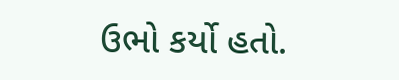ઉભો કર્યો હતો.